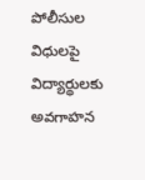పోలీసుల విధులపై విద్యార్థులకు అవగాహన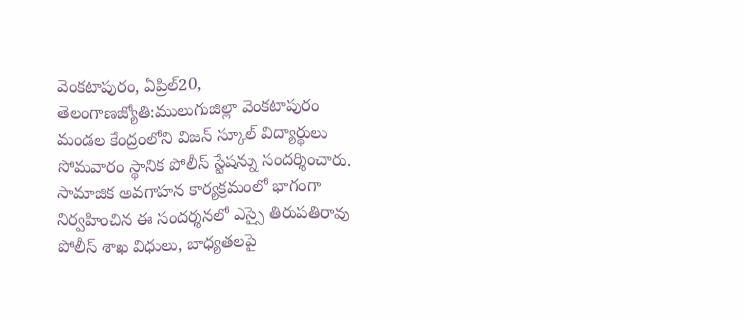వెంకటాపురం, ఏప్రిల్20, తెలంగాణజ్యోతి:ములుగుజిల్లా వెంకటాపురం మండల కేంద్రంలోని విజన్ స్కూల్ విద్యార్థులు సోమవారం స్థానిక పోలీస్ స్టేషన్ను సందర్శించారు. సామాజిక అవగాహన కార్యక్రమంలో భాగంగా నిర్వహించిన ఈ సందర్శనలో ఎస్సై తిరుపతిరావు పోలీస్ శాఖ విధులు, బాధ్యతలపై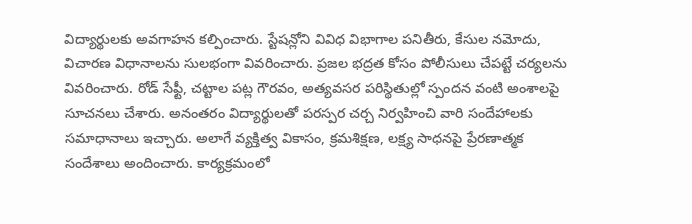విద్యార్థులకు అవగాహన కల్పించారు. స్టేషన్లోని వివిధ విభాగాల పనితీరు, కేసుల నమోదు, విచారణ విధానాలను సులభంగా వివరించారు. ప్రజల భద్రత కోసం పోలీసులు చేపట్టే చర్యలను వివరించారు. రోడ్ సేఫ్టీ, చట్టాల పట్ల గౌరవం, అత్యవసర పరిస్థితుల్లో స్పందన వంటి అంశాలపై సూచనలు చేశారు. అనంతరం విద్యార్థులతో పరస్పర చర్చ నిర్వహించి వారి సందేహాలకు సమాధానాలు ఇచ్చారు. అలాగే వ్యక్తిత్వ వికాసం, క్రమశిక్షణ, లక్ష్య సాధనపై ప్రేరణాత్మక సందేశాలు అందించారు. కార్యక్రమంలో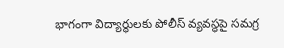భాగంగా విద్యార్థులకు పోలీస్ వ్యవస్థపై సమగ్ర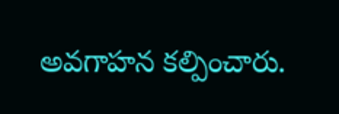అవగాహన కల్పించారు.